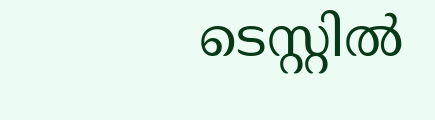ടെസ്റ്റില്‍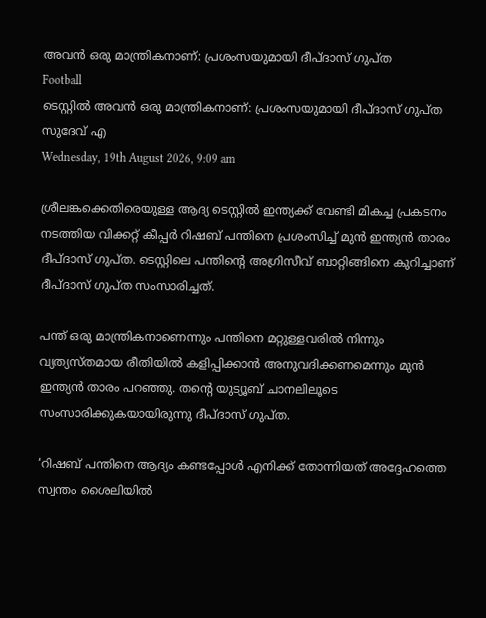അവന്‍ ഒരു മാന്ത്രികനാണ്: പ്രശംസയുമായി ദീപ്ദാസ് ഗുപ്ത
Football
ടെസ്റ്റില്‍ അവന്‍ ഒരു മാന്ത്രികനാണ്: പ്രശംസയുമായി ദീപ്ദാസ് ഗുപ്ത
സുദേവ് എ
Wednesday, 19th August 2026, 9:09 am

ശ്രീലങ്കക്കെതിരെയുള്ള ആദ്യ ടെസ്റ്റില്‍ ഇന്ത്യക്ക് വേണ്ടി മികച്ച പ്രകടനം നടത്തിയ വിക്കറ്റ് കീപ്പര്‍ റിഷബ് പന്തിനെ പ്രശംസിച്ച് മുന്‍ ഇന്ത്യന്‍ താരം ദീപ്ദാസ് ഗുപ്ത. ടെസ്റ്റിലെ പന്തിന്റെ അഗ്രിസീവ് ബാറ്റിങ്ങിനെ കുറിച്ചാണ് ദീപ്ദാസ് ഗുപ്ത സംസാരിച്ചത്.

പന്ത് ഒരു മാന്ത്രികനാണെന്നും പന്തിനെ മറ്റുള്ളവരില്‍ നിന്നും വ്യത്യസ്തമായ രീതിയില്‍ കളിപ്പിക്കാന്‍ അനുവദിക്കണമെന്നും മുന്‍ ഇന്ത്യന്‍ താരം പറഞ്ഞു. തന്റെ യുട്യൂബ് ചാനലിലൂടെ സംസാരിക്കുകയായിരുന്നു ദീപ്ദാസ് ഗുപ്ത.

‘റിഷബ് പന്തിനെ ആദ്യം കണ്ടപ്പോള്‍ എനിക്ക് തോന്നിയത് അദ്ദേഹത്തെ സ്വന്തം ശൈലിയില്‍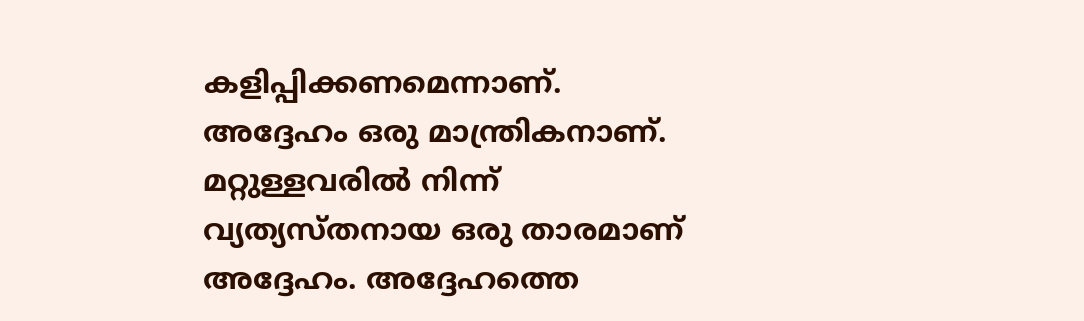കളിപ്പിക്കണമെന്നാണ്. അദ്ദേഹം ഒരു മാന്ത്രികനാണ്. മറ്റുള്ളവരില്‍ നിന്ന് വ്യത്യസ്തനായ ഒരു താരമാണ് അദ്ദേഹം. അദ്ദേഹത്തെ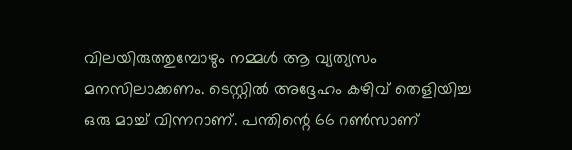വിലയിരുത്തുമ്പോഴും നമ്മള്‍ ആ വ്യത്യസം മനസിലാക്കണം. ടെസ്റ്റില്‍ അദ്ദേഹം കഴിവ് തെളിയിച്ച ഒരു മാച്ച് വിന്നറാണ്. പന്തിന്റെ 66 റണ്‍സാണ്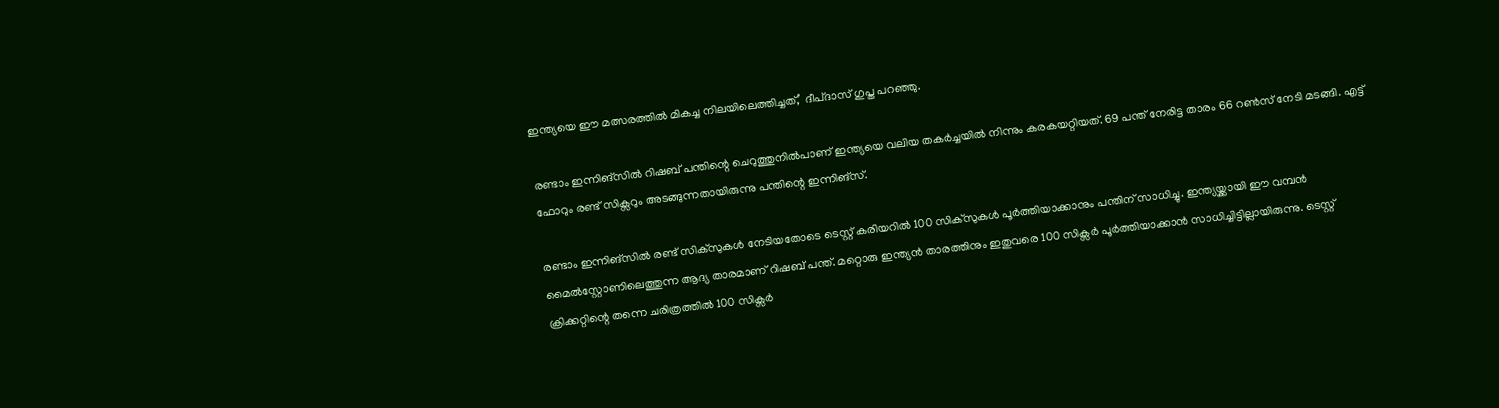ഇന്ത്യയെ ഈ മത്സരത്തില്‍ മികച്ച നിലയിലെത്തിച്ചത്,’ ദീപ്ദാസ് ഗുപ്ത പറഞ്ഞു.

രണ്ടാം ഇന്നിങ്‌സില്‍ റിഷബ് പന്തിന്റെ ചെറുത്തുനില്‍പാണ് ഇന്ത്യയെ വലിയ തകര്‍ച്ചയില്‍ നിന്നും കരകയറ്റിയത്. 69 പന്ത് നേരിട്ട താരം 66 റണ്‍സ് നേടി മടങ്ങി. എട്ട് ഫോറും രണ്ട് സിക്സറും അടങ്ങുന്നതായിരുന്നു പന്തിന്റെ ഇന്നിങ്സ്.

രണ്ടാം ഇന്നിങ്‌സില്‍ രണ്ട് സിക്‌സുകള്‍ നേടിയതോടെ ടെസ്റ്റ് കരിയറില്‍ 100 സിക്‌സുകള്‍ പൂര്‍ത്തിയാക്കാനും പന്തിന് സാധിച്ചു. ഇന്ത്യയ്ക്കായി ഈ വമ്പന്‍ മൈല്‍സ്റ്റോണിലെത്തുന്ന ആദ്യ താരമാണ് റിഷബ് പന്ത്. മറ്റൊരു ഇന്ത്യന്‍ താരത്തിനും ഇതുവരെ 100 സിക്സര്‍ പൂര്‍ത്തിയാക്കാന്‍ സാധിച്ചിട്ടില്ലായിരുന്നു. ടെസ്റ്റ് ക്രിക്കറ്റിന്റെ തന്നെ ചരിത്രത്തില്‍ 100 സിക്സര്‍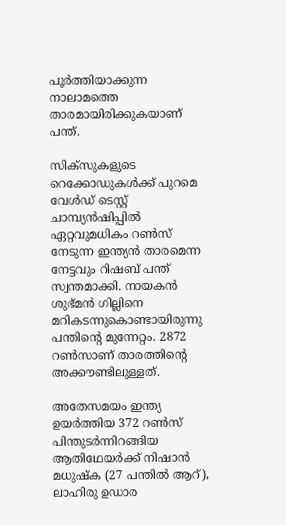പൂര്‍ത്തിയാക്കുന്ന നാലാമത്തെ താരമായിരിക്കുകയാണ് പന്ത്.

സിക്‌സുകളുടെ റെക്കോഡുകള്‍ക്ക് പുറമെ വേള്‍ഡ് ടെസ്റ്റ് ചാമ്പ്യന്‍ഷിപ്പില്‍ ഏറ്റവുമധികം റണ്‍സ് നേടുന്ന ഇന്ത്യന്‍ താരമെന്ന നേട്ടവും റിഷബ് പന്ത് സ്വന്തമാക്കി. നായകന്‍ ശുഭ്മന്‍ ഗില്ലിനെ മറികടന്നുകൊണ്ടായിരുന്നു പന്തിന്റെ മുന്നേറ്റം. 2872 റണ്‍സാണ് താരത്തിന്റെ അക്കൗണ്ടിലുള്ളത്.

അതേസമയം ഇന്ത്യ ഉയര്‍ത്തിയ 372 റണ്‍സ് പിന്തുടര്‍ന്നിറങ്ങിയ ആതിഥേയര്‍ക്ക് നിഷാന്‍ മധുഷ്‌ക (27 പന്തില്‍ ആറ്), ലാഹിരു ഉഡാര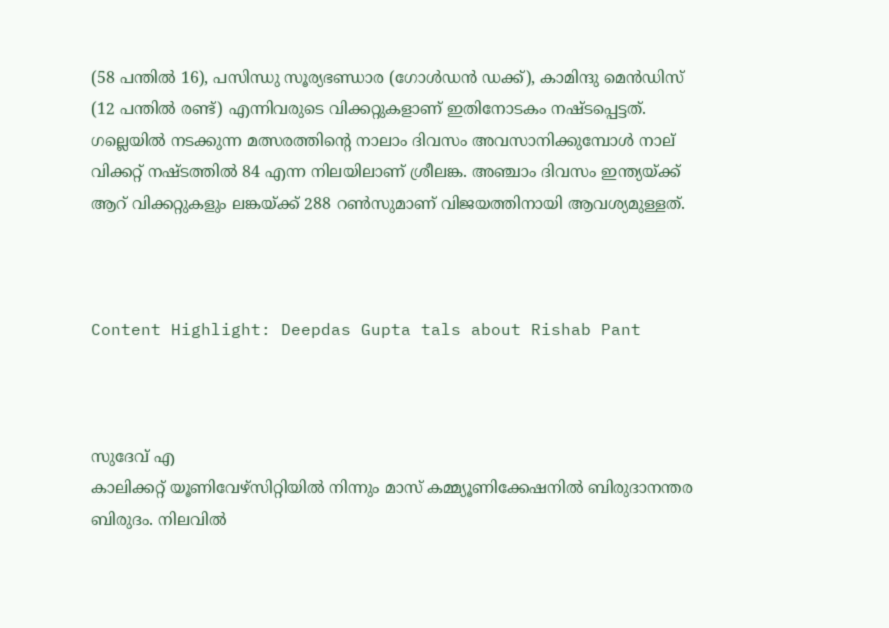(58 പന്തില്‍ 16), പസിന്ധു സൂര്യഭണ്ഡാര (ഗോള്‍ഡന്‍ ഡക്ക്), കാമിന്ദു മെന്‍ഡിസ് (12 പന്തില്‍ രണ്ട്) എന്നിവരുടെ വിക്കറ്റുകളാണ് ഇതിനോടകം നഷ്ടപ്പെട്ടത്. ഗല്ലെയില്‍ നടക്കുന്ന മത്സരത്തിന്റെ നാലാം ദിവസം അവസാനിക്കുമ്പോള്‍ നാല് വിക്കറ്റ് നഷ്ടത്തില്‍ 84 എന്ന നിലയിലാണ് ശ്രീലങ്ക. അഞ്ചാം ദിവസം ഇന്ത്യയ്ക്ക് ആറ് വിക്കറ്റുകളും ലങ്കയ്ക്ക് 288 റണ്‍സുമാണ് വിജയത്തിനായി ആവശ്യമുള്ളത്.



Content Highlight: Deepdas Gupta tals about Rishab Pant



സുദേവ് എ
കാലിക്കറ്റ് യൂണിവേഴ്‌സിറ്റിയില്‍ നിന്നും മാസ് കമ്മ്യൂണിക്കേഷനില്‍ ബിരുദാനന്തര ബിരുദം. നിലവില്‍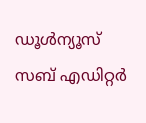ഡൂള്‍ന്യൂസ് സബ് എഡിറ്റര്‍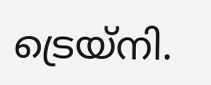ട്രെയ്‌നി.